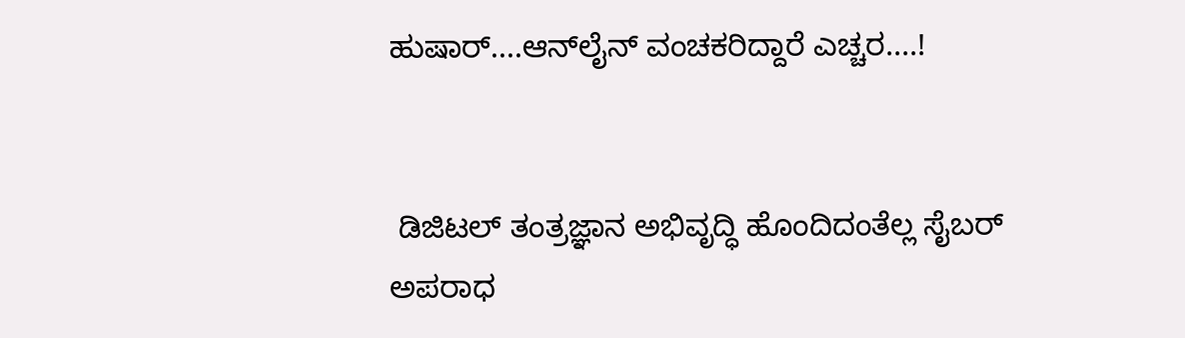ಹುಷಾರ್....ಆನ್‌ಲೈನ್ ವಂಚಕರಿದ್ದಾರೆ ಎಚ್ಚರ....!


 ಡಿಜಿಟಲ್ ತಂತ್ರಜ್ಞಾನ ಅಭಿವೃದ್ಧಿ ಹೊಂದಿದಂತೆಲ್ಲ ಸೈಬರ್ ಅಪರಾಧ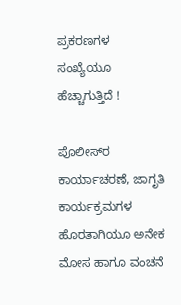ಪ್ರಕರಣಗಳ ಸಂಖ್ಯೆಯೂ ಹೆಚ್ಚಾಗುತ್ತಿದೆ !

ಪೊಲೀಸ್‌ರ ಕಾರ್ಯಾಚರಣೆ, ಜಾಗೃತಿ ಕಾರ್ಯಕ್ರಮಗಳ ಹೊರತಾಗಿಯೂ ಅನೇಕ ಮೋಸ ಹಾಗೂ ವಂಚನೆ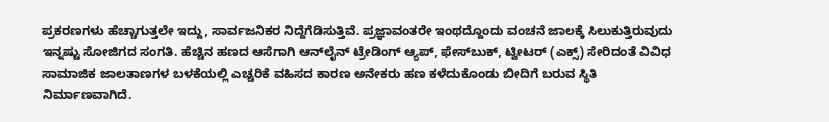ಪ್ರಕರಣಗಳು ಹೆಚ್ಚಾಗುತ್ತಲೇ ಇದ್ದು, ಸಾರ್ವಜನಿಕರ ನಿದ್ದೆಗೆಡಿಸುತ್ತಿವೆ. ಪ್ರಜ್ಞಾವಂತರೇ ಇಂಥದ್ದೊಂದು ವಂಚನೆ ಜಾಲಕ್ಕೆ ಸಿಲುಕುತ್ತಿರುವುದು ಇನ್ನಷ್ಟು ಸೋಜಿಗದ ಸಂಗತಿ. ಹೆಚ್ಚಿನ ಹಣದ ಆಸೆಗಾಗಿ ಆನ್‌ಲೈನ್ ಟ್ರೇಡಿಂಗ್ ಆ್ಯಪ್, ಫೇಸ್‌ಬುಕ್, ಟ್ವೀಟರ್ (ಎಕ್ಸ್) ಸೇರಿದಂತೆ ವಿವಿಧ ಸಾಮಾಜಿಕ ಜಾಲತಾಣಗಳ ಬಳಕೆಯಲ್ಲಿ ಎಚ್ಚರಿಕೆ ವಹಿಸದ ಕಾರಣ ಅನೇಕರು ಹಣ ಕಳೆದುಕೊಂಡು ಬೀದಿಗೆ ಬರುವ ಸ್ಥಿತಿ ನಿರ್ಮಾಣವಾಗಿದೆ.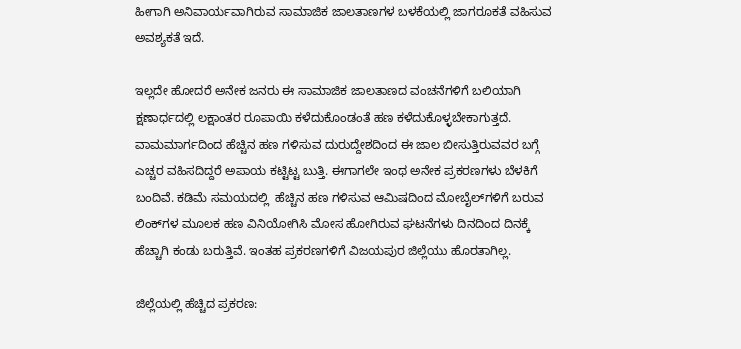ಹೀಗಾಗಿ ಅನಿವಾರ್ಯವಾಗಿರುವ ಸಾಮಾಜಿಕ ಜಾಲತಾಣಗಳ ಬಳಕೆಯಲ್ಲಿ ಜಾಗರೂಕತೆ ವಹಿಸುವ ಅವಶ್ಯಕತೆ ಇದೆ.

ಇಲ್ಲದೇ ಹೋದರೆ ಅನೇಕ ಜನರು ಈ ಸಾಮಾಜಿಕ ಜಾಲತಾಣದ ವಂಚನೆಗಳಿಗೆ ಬಲಿಯಾಗಿ ಕ್ಷಣಾರ್ಧದಲ್ಲಿ ಲಕ್ಷಾಂತರ ರೂಪಾಯಿ ಕಳೆದುಕೊಂಡಂತೆ ಹಣ ಕಳೆದುಕೊಳ್ಳಬೇಕಾಗುತ್ತದೆ. ವಾಮಮಾರ್ಗದಿಂದ ಹೆಚ್ಚಿನ ಹಣ ಗಳಿಸುವ ದುರುದ್ದೇಶದಿಂದ ಈ ಜಾಲ ಬೀಸುತ್ತಿರುವವರ ಬಗ್ಗೆ ಎಚ್ಚರ ವಹಿಸದಿದ್ದರೆ ಅಪಾಯ ಕಟ್ಟಿಟ್ಟ ಬುತ್ತಿ. ಈಗಾಗಲೇ ಇಂಥ ಅನೇಕ ಪ್ರಕರಣಗಳು ಬೆಳಕಿಗೆ ಬಂದಿವೆ. ಕಡಿಮೆ ಸಮಯದಲ್ಲಿ  ಹೆಚ್ಚಿನ ಹಣ ಗಳಿಸುವ ಆಮಿಷದಿಂದ ಮೋಬೈಲ್‌ಗಳಿಗೆ ಬರುವ ಲಿಂಕ್‌ಗಳ ಮೂಲಕ ಹಣ ವಿನಿಯೋಗಿಸಿ ಮೋಸ ಹೋಗಿರುವ ಘಟನೆಗಳು ದಿನದಿಂದ ದಿನಕ್ಕೆ ಹೆಚ್ಚಾಗಿ ಕಂಡು ಬರುತ್ತಿವೆ. ಇಂತಹ ಪ್ರಕರಣಗಳಿಗೆ ವಿಜಯಪುರ ಜಿಲ್ಲೆಯು ಹೊರತಾಗಿಲ್ಲ.

ಜಿಲ್ಲೆಯಲ್ಲಿ ಹೆಚ್ಚಿದ ಪ್ರಕರಣ: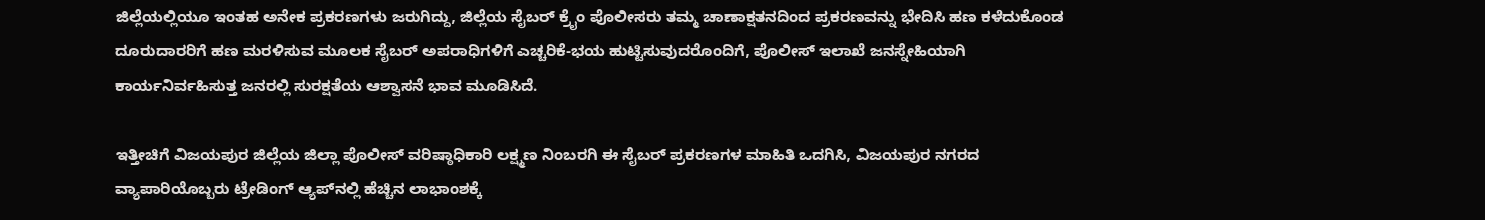ಜಿಲ್ಲೆಯಲ್ಲಿಯೂ ಇಂತಹ ಅನೇಕ ಪ್ರಕರಣಗಳು ಜರುಗಿದ್ದು, ಜಿಲ್ಲೆಯ ಸೈಬರ್ ಕ್ರೈಂ ಪೊಲೀಸರು ತಮ್ಮ ಚಾಣಾಕ್ಷತನದಿಂದ ಪ್ರಕರಣವನ್ನು ಭೇದಿಸಿ ಹಣ ಕಳೆದುಕೊಂಡ ದೂರುದಾರರಿಗೆ ಹಣ ಮರಳಿಸುವ ಮೂಲಕ ಸೈಬರ್ ಅಪರಾಧಿಗಳಿಗೆ ಎಚ್ಚರಿಕೆ-ಭಯ ಹುಟ್ಟಿಸುವುದರೊಂದಿಗೆ, ಪೊಲೀಸ್ ಇಲಾಖೆ ಜನಸ್ನೇಹಿಯಾಗಿ ಕಾರ್ಯನಿರ್ವಹಿಸುತ್ತ ಜನರಲ್ಲಿ ಸುರಕ್ಷತೆಯ ಆಶ್ವಾಸನೆ ಭಾವ ಮೂಡಿಸಿದೆ.

ಇತ್ತೀಚಿಗೆ ವಿಜಯಪುರ ಜಿಲ್ಲೆಯ ಜಿಲ್ಲಾ ಪೊಲೀಸ್ ವರಿಷ್ಠಾಧಿಕಾರಿ ಲಕ್ಷ್ಮಣ ನಿಂಬರಗಿ ಈ ಸೈಬರ್ ಪ್ರಕರಣಗಳ ಮಾಹಿತಿ ಒದಗಿಸಿ, ವಿಜಯಪುರ ನಗರದ ವ್ಯಾಪಾರಿಯೊಬ್ಬರು ಟ್ರೇಡಿಂಗ್ ಆ್ಯಪ್‌ನಲ್ಲಿ ಹೆಚ್ಚಿನ ಲಾಭಾಂಶಕ್ಕೆ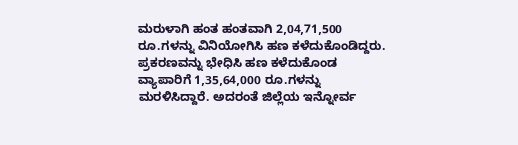ಮರುಳಾಗಿ ಹಂತ ಹಂತವಾಗಿ 2,04,71,500 ರೂ.ಗಳನ್ನು ವಿನಿಯೋಗಿಸಿ ಹಣ ಕಳೆದುಕೊಂಡಿದ್ದರು. ಪ್ರಕರಣವನ್ನು ಭೇಧಿಸಿ ಹಣ ಕಳೆದುಕೊಂಡ ವ್ಯಾಪಾರಿಗೆ 1,35,64,000 ರೂ.ಗಳನ್ನು ಮರಳಿಸಿದ್ದಾರೆ. ಅದರಂತೆ ಜಿಲ್ಲೆಯ ಇನ್ನೋರ್ವ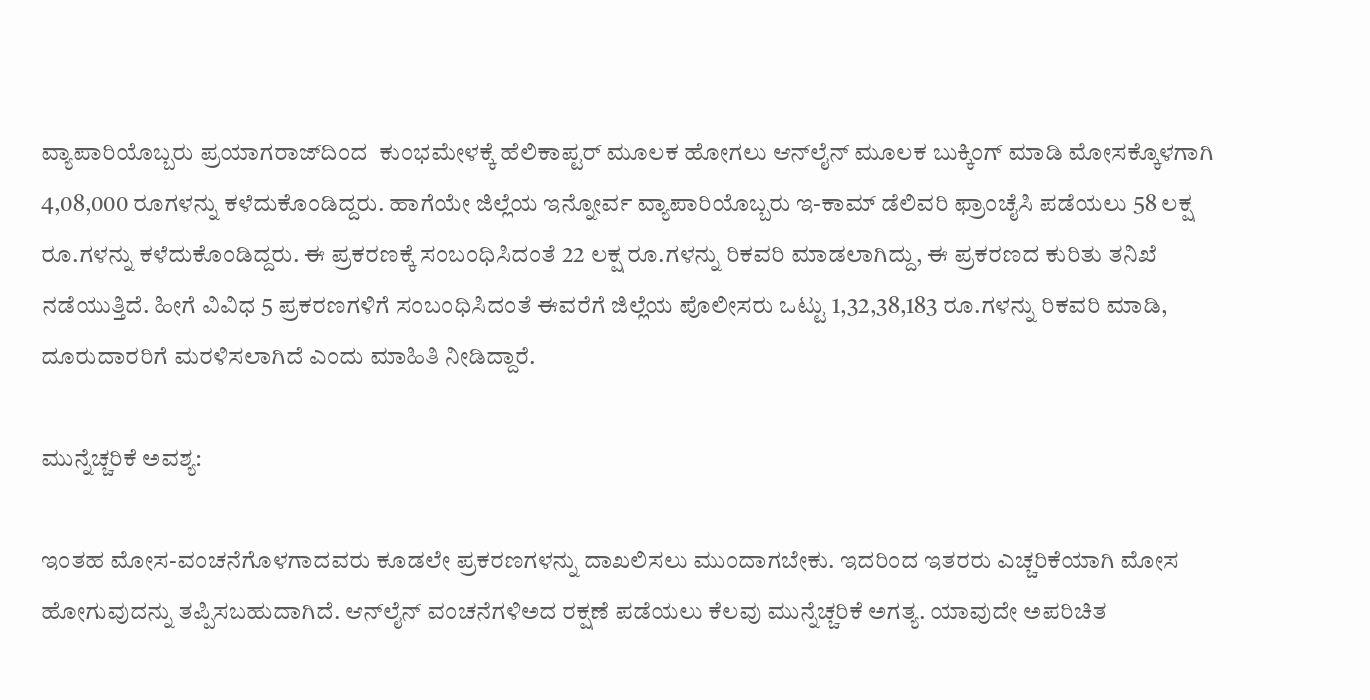ವ್ಯಾಪಾರಿಯೊಬ್ಬರು ಪ್ರಯಾಗರಾಜ್‌ದಿಂದ  ಕುಂಭಮೇಳಕ್ಕೆ ಹೆಲಿಕಾಪ್ಟರ್ ಮೂಲಕ ಹೋಗಲು ಆನ್‌ಲೈನ್ ಮೂಲಕ ಬುಕ್ಕಿಂಗ್ ಮಾಡಿ ಮೋಸಕ್ಕೊಳಗಾಗಿ 4,08,000 ರೂಗಳನ್ನು ಕಳೆದುಕೊಂಡಿದ್ದರು. ಹಾಗೆಯೇ ಜಿಲ್ಲೆಯ ಇನ್ನೋರ್ವ ವ್ಯಾಪಾರಿಯೊಬ್ಬರು ಇ-ಕಾಮ್ ಡೆಲಿವರಿ ಫ್ರಾಂಚೈಸಿ ಪಡೆಯಲು 58 ಲಕ್ಷ ರೂ.ಗಳನ್ನು ಕಳೆದುಕೊಂಡಿದ್ದರು. ಈ ಪ್ರಕರಣಕ್ಕೆ ಸಂಬಂಧಿಸಿದಂತೆ 22 ಲಕ್ಷ ರೂ.ಗಳನ್ನು ರಿಕವರಿ ಮಾಡಲಾಗಿದ್ದು, ಈ ಪ್ರಕರಣದ ಕುರಿತು ತನಿಖೆ ನಡೆಯುತ್ತಿದೆ. ಹೀಗೆ ವಿವಿಧ 5 ಪ್ರಕರಣಗಳಿಗೆ ಸಂಬಂಧಿಸಿದಂತೆ ಈವರೆಗೆ ಜಿಲ್ಲೆಯ ಪೊಲೀಸರು ಒಟ್ಟು 1,32,38,183 ರೂ.ಗಳನ್ನು ರಿಕವರಿ ಮಾಡಿ, ದೂರುದಾರರಿಗೆ ಮರಳಿಸಲಾಗಿದೆ ಎಂದು ಮಾಹಿತಿ ನೀಡಿದ್ದಾರೆ.

ಮುನ್ನೆಚ್ಚರಿಕೆ ಅವಶ್ಯ:

ಇಂತಹ ಮೋಸ-ವಂಚನೆಗೊಳಗಾದವರು ಕೂಡಲೇ ಪ್ರಕರಣಗಳನ್ನು ದಾಖಲಿಸಲು ಮುಂದಾಗಬೇಕು. ಇದರಿಂದ ಇತರರು ಎಚ್ಚರಿಕೆಯಾಗಿ ಮೋಸ ಹೋಗುವುದನ್ನು ತಪ್ಪಿಸಬಹುದಾಗಿದೆ. ಆನ್‌ಲೈನ್ ವಂಚನೆಗಳಿಅದ ರಕ್ಷಣೆ ಪಡೆಯಲು ಕೆಲವು ಮುನ್ನೆಚ್ಚರಿಕೆ ಅಗತ್ಯ. ಯಾವುದೇ ಅಪರಿಚಿತ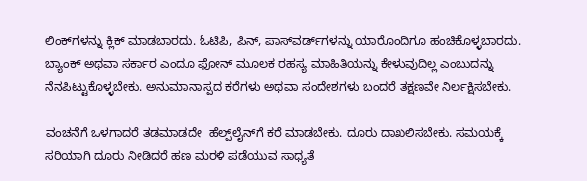ಲಿಂಕ್‌ಗಳನ್ನು ಕ್ಲಿಕ್ ಮಾಡಬಾರದು. ಓಟಿಪಿ, ಪಿನ್, ಪಾಸ್‌ವರ್ಡ್‌ಗಳನ್ನು ಯಾರೊಂದಿಗೂ ಹಂಚಿಕೊಳ್ಳಬಾರದು. ಬ್ಯಾಂಕ್ ಅಥವಾ ಸರ್ಕಾರ ಎಂದೂ ಫೋನ್ ಮೂಲಕ ರಹಸ್ಯ ಮಾಹಿತಿಯನ್ನು ಕೇಳುವುದಿಲ್ಲ ಎಂಬುದನ್ನು ನೆನಪಿಟ್ಟುಕೊಳ್ಳಬೇಕು. ಅನುಮಾನಾಸ್ಪದ ಕರೆಗಳು ಅಥವಾ ಸಂದೇಶಗಳು ಬಂದರೆ ತಕ್ಷಣವೇ ನಿರ್ಲಕ್ಷಿಸಬೇಕು.

ವಂಚನೆಗೆ ಒಳಗಾದರೆ ತಡಮಾಡದೇ  ಹೆಲ್ಪ್‌ಲೈನ್‌ಗೆ ಕರೆ ಮಾಡಬೇಕು. ದೂರು ದಾಖಲಿಸಬೇಕು. ಸಮಯಕ್ಕೆ ಸರಿಯಾಗಿ ದೂರು ನೀಡಿದರೆ ಹಣ ಮರಳಿ ಪಡೆಯುವ ಸಾಧ್ಯತೆ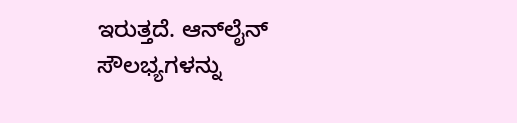ಇರುತ್ತದೆ. ಆನ್‌ಲೈನ್ ಸೌಲಭ್ಯಗಳನ್ನು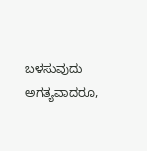ಬಳಸುವುದು ಅಗತ್ಯವಾದರೂ,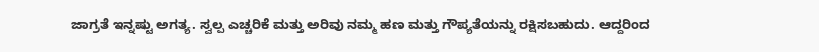ಜಾಗ್ರತೆ ಇನ್ನಷ್ಟು ಅಗತ್ಯ. ಸ್ವಲ್ಪ ಎಚ್ಚರಿಕೆ ಮತ್ತು ಅರಿವು ನಮ್ಮ ಹಣ ಮತ್ತು ಗೌಪ್ಯತೆಯನ್ನು ರಕ್ಷಿಸಬಹುದು. ಆದ್ದರಿಂದ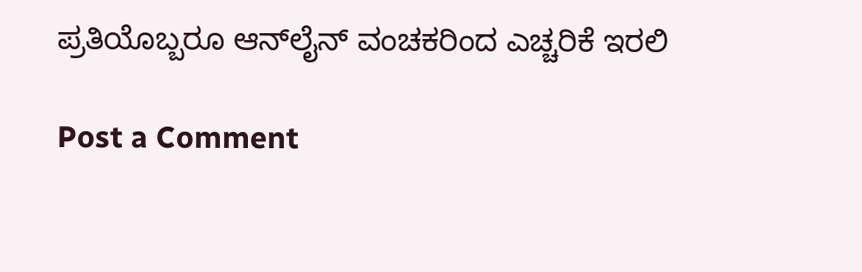ಪ್ರತಿಯೊಬ್ಬರೂ ಆನ್‌ಲೈನ್ ವಂಚಕರಿಂದ ಎಚ್ಚರಿಕೆ ಇರಲಿ

Post a Comment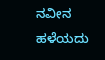ನವೀನ ಹಳೆಯದು